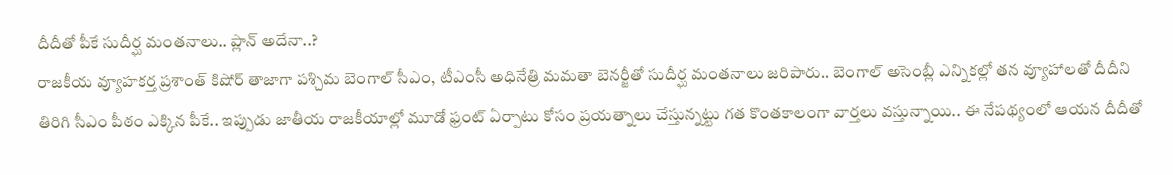దీదీతో పీకే సుదీర్ఘ మంతనాలు.. ప్లాన్ అదేనా..?
రాజకీయ వ్యూహకర్త ప్రశాంత్ కిషోర్ తాజాగా పశ్చిమ బెంగాల్ సీఎం, టీఎంసీ అధినేత్రి మమతా బెనర్జీతో సుదీర్ఘ మంతనాలు జరిపారు.. బెంగాల్ అసెంబ్లీ ఎన్నికల్లో తన వ్యూహాలతో దీదీని తిరిగి సీఎం పీఠం ఎక్కిన పీకే.. ఇప్పుడు జాతీయ రాజకీయాల్లో మూడో ఫ్రంట్ ఏర్పాటు కోసం ప్రయత్నాలు చేస్తున్నట్టు గత కొంతకాలంగా వార్తలు వస్తున్నాయి.. ఈ నేపథ్యంలో ఆయన దీదీతో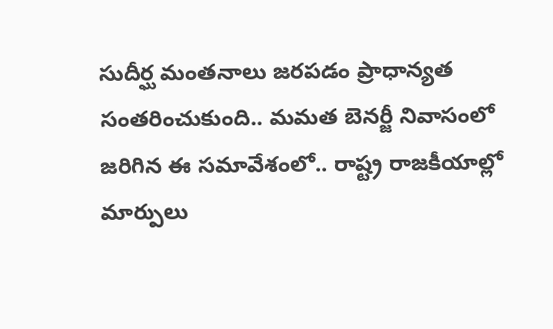సుదీర్ఘ మంతనాలు జరపడం ప్రాధాన్యత సంతరించుకుంది.. మమత బెనర్జీ నివాసంలో జరిగిన ఈ సమావేశంలో.. రాష్ట్ర రాజకీయాల్లో మార్పులు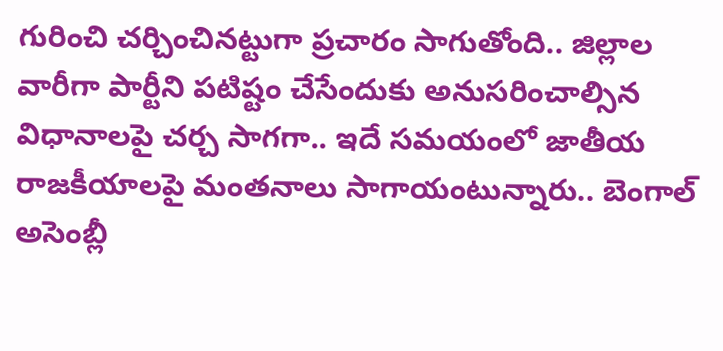గురించి చర్చించినట్టుగా ప్రచారం సాగుతోంది.. జిల్లాల వారీగా పార్టీని పటిష్టం చేసేందుకు అనుసరించాల్సిన విధానాలపై చర్చ సాగగా.. ఇదే సమయంలో జాతీయ రాజకీయాలపై మంతనాలు సాగాయంటున్నారు.. బెంగాల్ అసెంబ్లీ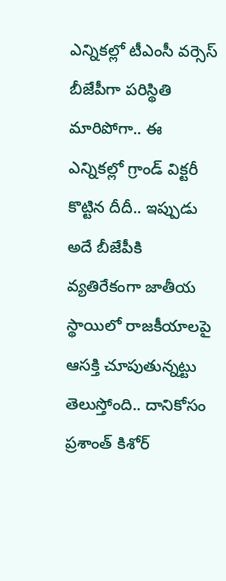ఎన్నికల్లో టీఎంసీ వర్సెస్ బీజేపీగా పరిస్థితి మారిపోగా.. ఈ ఎన్నికల్లో గ్రాండ్ విక్టరీ కొట్టిన దీదీ.. ఇప్పుడు అదే బీజేపీకి వ్యతిరేకంగా జాతీయ స్థాయిలో రాజకీయాలపై ఆసక్తి చూపుతున్నట్టు తెలుస్తోంది.. దానికోసం ప్రశాంత్ కిశోర్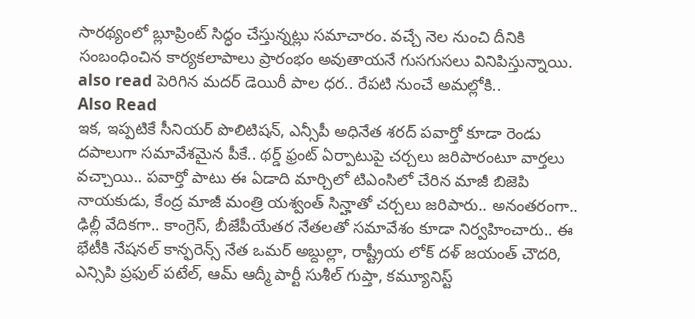సారథ్యంలో బ్లూప్రింట్ సిద్ధం చేస్తున్నట్లు సమాచారం. వచ్చే నెల నుంచి దీనికి సంబంధించిన కార్యకలాపాలు ప్రారంభం అవుతాయనే గుసగుసలు వినిపిస్తున్నాయి.
also read పెరిగిన మదర్ డెయిరీ పాల ధర.. రేపటి నుంచే అమల్లోకి..
Also Read
ఇక, ఇప్పటికే సీనియర్ పొలిటిషన్, ఎన్సీపీ అధినేత శరద్ పవార్తో కూడా రెండు దపాలుగా సమావేశమైన పీకే.. థర్డ్ ఫ్రంట్ ఏర్పాటుపై చర్చలు జరిపారంటూ వార్తలు వచ్చాయి.. పవార్తో పాటు ఈ ఏడాది మార్చిలో టిఎంసిలో చేరిన మాజీ బిజెపి నాయకుడు, కేంద్ర మాజీ మంత్రి యశ్వంత్ సిన్హాతో చర్చలు జరిపారు.. అనంతరంగా.. ఢిల్లీ వేదికగా.. కాంగ్రెస్, బీజేపీయేతర నేతలతో సమావేశం కూడా నిర్వహించారు.. ఈ భేటీకి నేషనల్ కాన్ఫరెన్స్ నేత ఒమర్ అబ్దుల్లా, రాష్ట్రీయ లోక్ దళ్ జయంత్ చౌదరి, ఎన్సిపి ప్రఫుల్ పటేల్, ఆమ్ ఆద్మీ పార్టీ సుశీల్ గుప్తా, కమ్యూనిస్ట్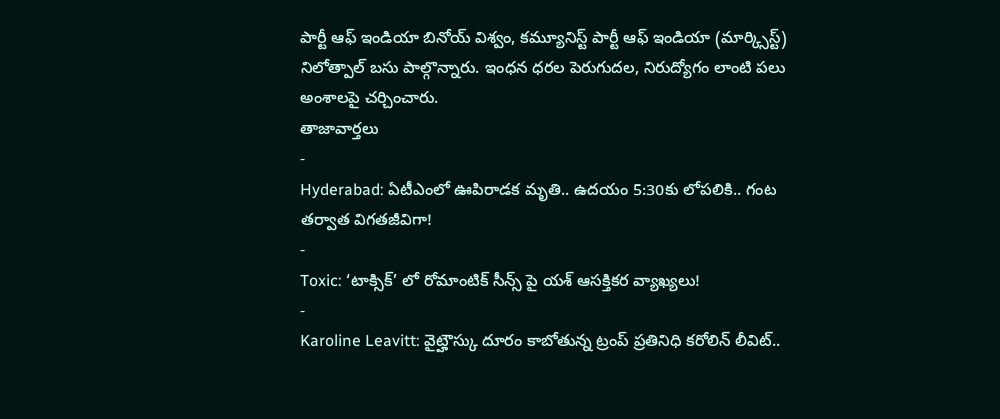పార్టీ ఆఫ్ ఇండియా బినోయ్ విశ్వం, కమ్యూనిస్ట్ పార్టీ ఆఫ్ ఇండియా (మార్క్సిస్ట్) నిలోత్పాల్ బసు పాల్గొన్నారు. ఇంధన ధరల పెరుగుదల, నిరుద్యోగం లాంటి పలు అంశాలపై చర్చించారు.
తాజావార్తలు
-
Hyderabad: ఏటీఎంలో ఊపిరాడక మృతి.. ఉదయం 5:30కు లోపలికి.. గంట తర్వాత విగతజీవిగా!
-
Toxic: ‘టాక్సిక్’ లో రోమాంటిక్ సీన్స్ పై యశ్ ఆసక్తికర వ్యాఖ్యలు!
-
Karoline Leavitt: వైట్హౌస్కు దూరం కాబోతున్న ట్రంప్ ప్రతినిధి కరోలిన్ లీవిట్..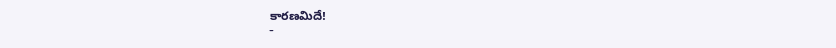కారణమిదే!
-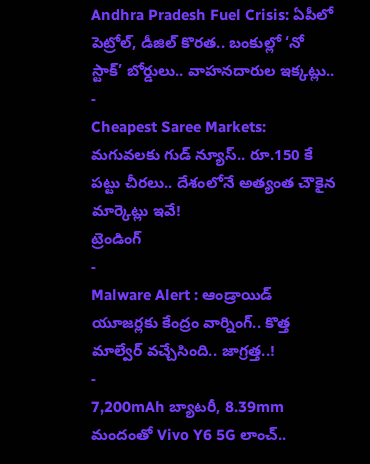Andhra Pradesh Fuel Crisis: ఏపీలో పెట్రోల్, డీజిల్ కొరత.. బంకుల్లో ‘నో స్టాక్’ బోర్డులు.. వాహనదారుల ఇక్కట్లు..
-
Cheapest Saree Markets: మగువలకు గుడ్ న్యూస్.. రూ.150 కే పట్టు చీరలు.. దేశంలోనే అత్యంత చౌకైన మార్కెట్లు ఇవే!
ట్రెండింగ్
-
Malware Alert : ఆండ్రాయిడ్ యూజర్లకు కేంద్రం వార్నింగ్.. కొత్త మాల్వేర్ వచ్చేసింది.. జాగ్రత్త..!
-
7,200mAh బ్యాటరీ, 8.39mm మందంతో Vivo Y6 5G లాంచ్..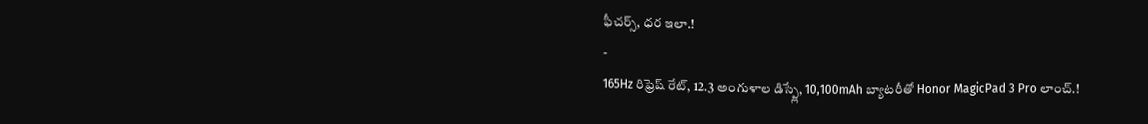ఫీచర్స్, ధర ఇలా.!
-
165Hz రిఫ్రెష్ రేట్, 12.3 అంగుళాల డిస్ప్లే, 10,100mAh బ్యాటరీతో Honor MagicPad 3 Pro లాంచ్.!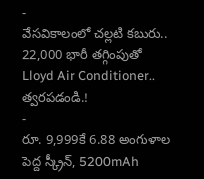-
వేసవికాలంలో చల్లటి కబురు.. 22,000 భారీ తగ్గింపుతో Lloyd Air Conditioner.. త్వరపడండి.!
-
రూ. 9,999కే 6.88 అంగుళాల పెద్ద స్క్రీన్, 5200mAh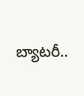బ్యాటరీ..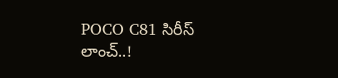POCO C81 సిరీస్ లాంచ్..!